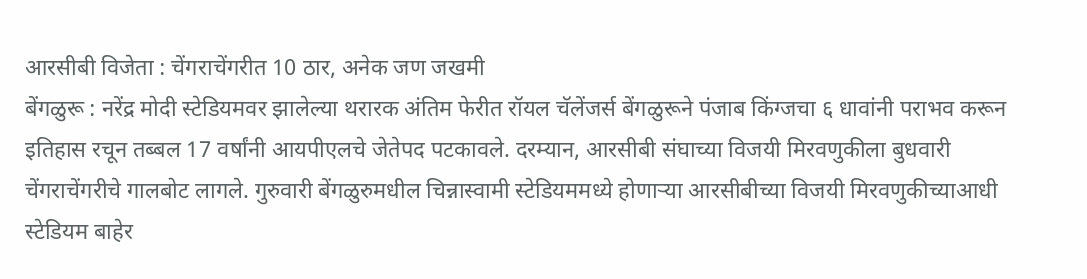आरसीबी विजेता : चेंगराचेंगरीत 10 ठार, अनेक जण जखमी
बेंगळुरू : नरेंद्र मोदी स्टेडियमवर झालेल्या थरारक अंतिम फेरीत रॉयल चॅलेंजर्स बेंगळुरूने पंजाब किंग्जचा ६ धावांनी पराभव करून इतिहास रचून तब्बल 17 वर्षांनी आयपीएलचे जेतेपद पटकावले. दरम्यान, आरसीबी संघाच्या विजयी मिरवणुकीला बुधवारी चेंगराचेंगरीचे गालबोट लागले. गुरुवारी बेंगळुरुमधील चिन्नास्वामी स्टेडियममध्ये होणाऱ्या आरसीबीच्या विजयी मिरवणुकीच्याआधी स्टेडियम बाहेर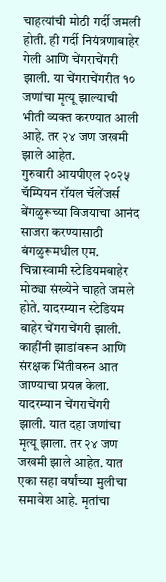चाहत्यांची मोठी गर्दी जमली होती. ही गर्दी नियंत्रणाबाहेर गेली आणि चेंगराचेंगरी झाली. या चेंगराचेंगरीत १० जणांचा मृत्यू झाल्याची भीती व्यक्त करण्यात आली आहे. तर २४ जण जखमी झाले आहेत.
गुरुवारी आयपीएल २०२५ चॅम्पियन रॉयल चॅलेंजर्स बेंगळुरूच्या विजयाचा आनंद साजरा करण्यासाठी बंगळुरूमधील एम. चिन्नास्वामी स्टेडियमबाहेर मोठ्या संख्येने चाहते जमले होते. यादरम्यान स्टेडियम बाहेर चेंगराचेंगरी झाली. काहींनी झाडांवरून आणि संरक्षक भिंतीवरुन आत जाण्याचा प्रयत्न केला. यादरम्यान चेंगराचेंगरी झाली. यात दहा जणांचा मृत्यू झाला. तर २४ जण जखमी झाले आहेत. यात एका सहा वर्षांच्या मुलीचा समावेश आहे. मृतांचा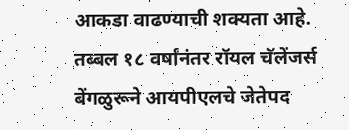आकडा वाढण्याची शक्यता आहे.
तब्बल १८ वर्षांनंतर रॉयल चॅलेंजर्स बेंगळुरूने आयपीएलचे जेतेपद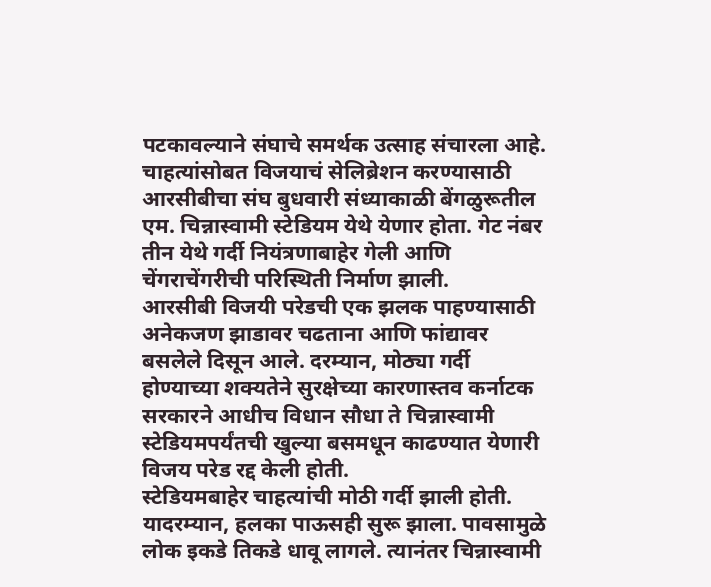पटकावल्याने संघाचे समर्थक उत्साह संचारला आहे. चाहत्यांसोबत विजयाचं सेलिब्रेशन करण्यासाठी आरसीबीचा संघ बुधवारी संध्याकाळी बेंगळुरूतील एम. चिन्नास्वामी स्टेडियम येथे येणार होता. गेट नंबर तीन येथे गर्दी नियंत्रणाबाहेर गेली आणि चेंगराचेंगरीची परिस्थिती निर्माण झाली.
आरसीबी विजयी परेडची एक झलक पाहण्यासाठी अनेकजण झाडावर चढताना आणि फांद्यावर बसलेले दिसून आले. दरम्यान, मोठ्या गर्दी होण्याच्या शक्यतेने सुरक्षेच्या कारणास्तव कर्नाटक सरकारने आधीच विधान सौधा ते चिन्नास्वामी स्टेडियमपर्यंतची खुल्या बसमधून काढण्यात येणारी विजय परेड रद्द केली होती.
स्टेडियमबाहेर चाहत्यांची मोठी गर्दी झाली होती. यादरम्यान, हलका पाऊसही सुरू झाला. पावसामुळे लोक इकडे तिकडे धावू लागले. त्यानंतर चिन्नास्वामी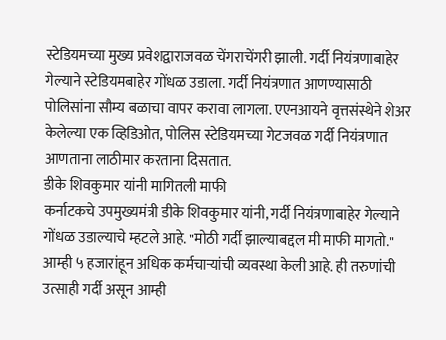स्टेडियमच्या मुख्य प्रवेशद्वाराजवळ चेंगराचेंगरी झाली. गर्दी नियंत्रणाबाहेर गेल्याने स्टेडियमबाहेर गोंधळ उडाला. गर्दी नियंत्रणात आणण्यासाठी पोलिसांना सौम्य बळाचा वापर करावा लागला. एएनआयने वृत्तसंस्थेने शेअर केलेल्या एक व्हिडिओत, पोलिस स्टेडियमच्या गेटजवळ गर्दी नियंत्रणात आणताना लाठीमार करताना दिसतात.
डीके शिवकुमार यांनी मागितली माफी
कर्नाटकचे उपमुख्यमंत्री डीके शिवकुमार यांनी, गर्दी नियंत्रणाबाहेर गेल्याने गोंधळ उडाल्याचे म्हटले आहे. "मोठी गर्दी झाल्याबद्दल मी माफी मागतो." आम्ही ५ हजारांहून अधिक कर्मचाऱ्यांची व्यवस्था केली आहे. ही तरुणांची उत्साही गर्दी असून आम्ही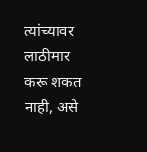त्यांच्यावर लाठीमार करू शकत नाही, असे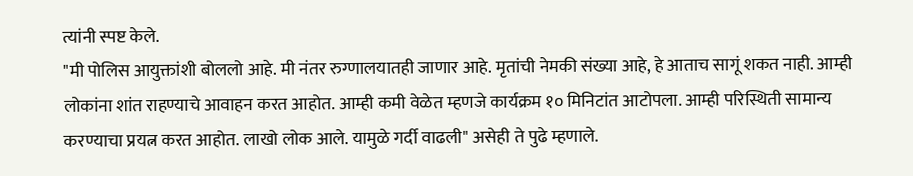त्यांनी स्पष्ट केले.
"मी पोलिस आयुक्तांशी बोललो आहे. मी नंतर रुग्णालयातही जाणार आहे. मृतांची नेमकी संख्या आहे, हे आताच सागूं शकत नाही. आम्ही लोकांना शांत राहण्याचे आवाहन करत आहोत. आम्ही कमी वेळेत म्हणजे कार्यक्रम १० मिनिटांत आटोपला. आम्ही परिस्थिती सामान्य करण्याचा प्रयत्न करत आहोत. लाखो लोक आले. यामुळे गर्दी वाढली" असेही ते पुढे म्हणाले.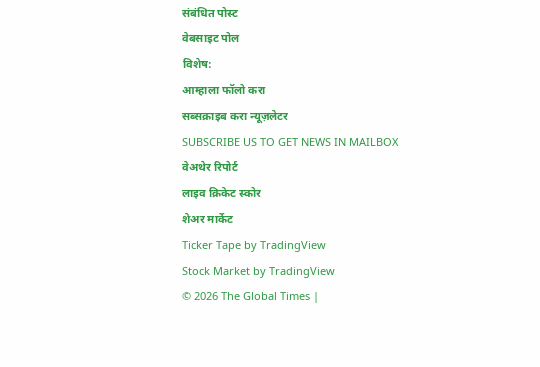संबंधित पोस्ट
वेबसाइट पोल
विशेष:
आम्हाला फॉलो करा
सब्सक्राइब करा न्यूज़लेटर
SUBSCRIBE US TO GET NEWS IN MAILBOX
वेअथेर रिपोर्ट
लाइव क्रिकेट स्कोर
शेअर मार्केट
Ticker Tape by TradingView
Stock Market by TradingView
© 2026 The Global Times |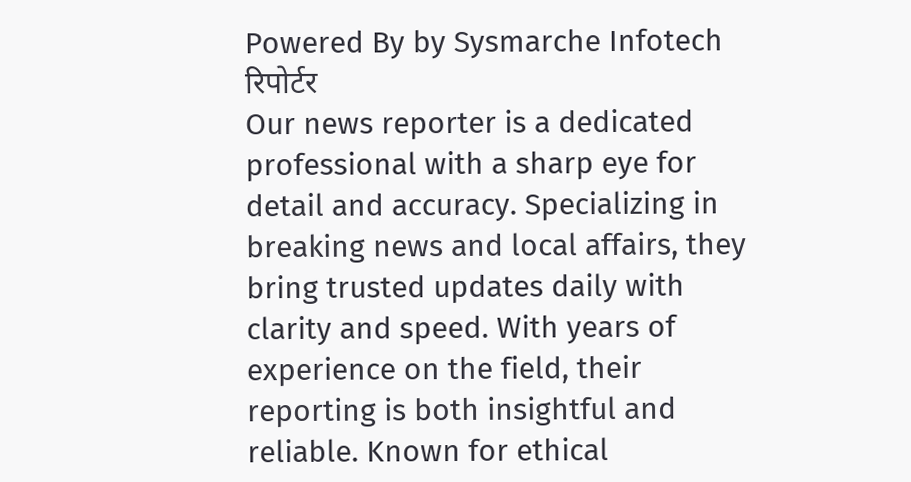Powered By by Sysmarche Infotech
रिपोर्टर
Our news reporter is a dedicated professional with a sharp eye for detail and accuracy. Specializing in breaking news and local affairs, they bring trusted updates daily with clarity and speed. With years of experience on the field, their reporting is both insightful and reliable. Known for ethical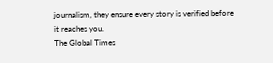journalism, they ensure every story is verified before it reaches you.
The Global Times